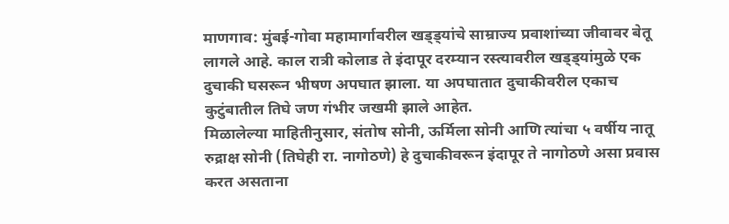माणगाव: मुंबई-गोवा महामार्गावरील खड्ड्यांचे साम्राज्य प्रवाशांच्या जीवावर बेतू लागले आहे. काल रात्री कोलाड ते इंदापूर दरम्यान रस्त्यावरील खड्ड्यांमुळे एक दुचाकी घसरून भीषण अपघात झाला. या अपघातात दुचाकीवरील एकाच कुटुंबातील तिघे जण गंभीर जखमी झाले आहेत.
मिळालेल्या माहितीनुसार, संतोष सोनी, ऊर्मिला सोनी आणि त्यांचा ५ वर्षीय नातू रुद्राक्ष सोनी (तिघेही रा. नागोठणे) हे दुचाकीवरून इंदापूर ते नागोठणे असा प्रवास करत असताना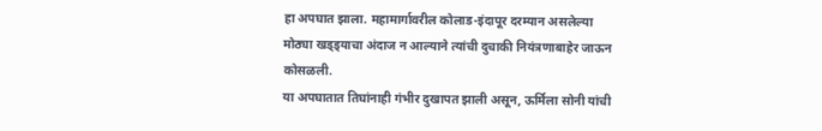हा अपघात झाला. महामार्गावरील कोलाड-इंदापूर दरम्यान असलेल्या मोठ्या खड्ड्याचा अंदाज न आल्याने त्यांची दुचाकी नियंत्रणाबाहेर जाऊन कोसळली.
या अपघातात तिघांनाही गंभीर दुखापत झाली असून, ऊर्मिला सोनी यांची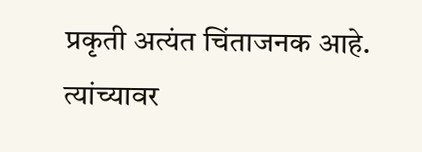प्रकृती अत्यंत चिंताजनक आहे. त्यांच्यावर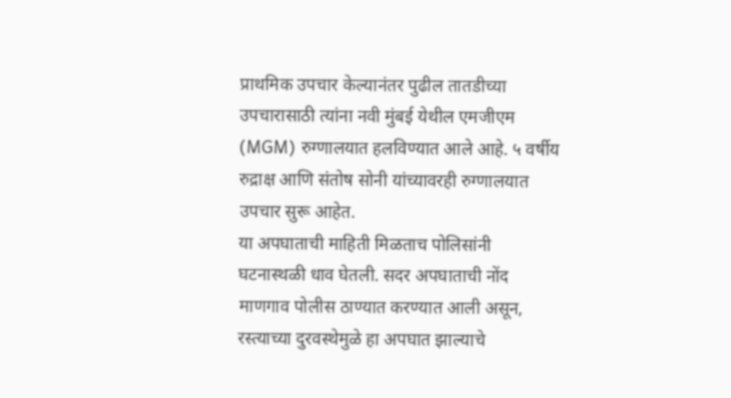प्राथमिक उपचार केल्यानंतर पुढील तातडीच्या उपचारासाठी त्यांना नवी मुंबई येथील एमजीएम (MGM) रुग्णालयात हलविण्यात आले आहे. ५ वर्षीय रुद्राक्ष आणि संतोष सोनी यांच्यावरही रुग्णालयात उपचार सुरू आहेत.
या अपघाताची माहिती मिळताच पोलिसांनी घटनास्थळी धाव घेतली. सदर अपघाताची नोंद माणगाव पोलीस ठाण्यात करण्यात आली असून, रस्त्याच्या दुरवस्थेमुळे हा अपघात झाल्याचे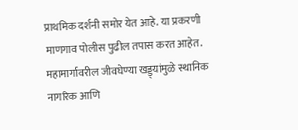प्राथमिक दर्शनी समोर येत आहे. या प्रकरणी माणगाव पोलीस पुढील तपास करत आहेत. महामार्गावरील जीवघेण्या खड्ड्यांमुळे स्थानिक नागरिक आणि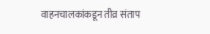वाहनचालकांकडून तीव्र संताप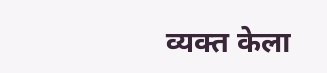व्यक्त केला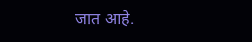जात आहे.